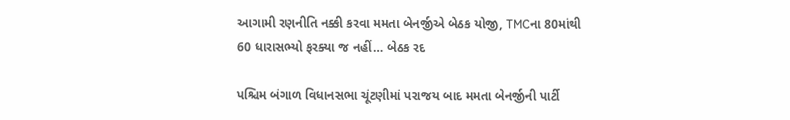આગામી રણનીતિ નક્કી કરવા મમતા બેનર્જીએ બેઠક યોજી, TMCના 80માંથી 60 ધારાસભ્યો ફરક્યા જ નહીં… બેઠક રદ

પશ્ચિમ બંગાળ વિધાનસભા ચૂંટણીમાં પરાજય બાદ મમતા બેનર્જીની પાર્ટી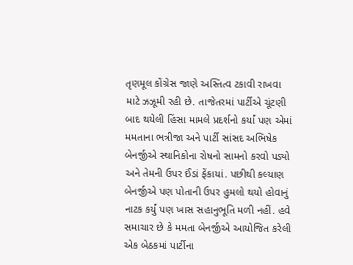તૃણમૂલ કોંગ્રેસ જાણે અસ્તિત્વ ટકાવી રાખવા માટે ઝઝૂમી રહી છે. તાજેતરમાં પાર્ટીએ ચૂંટણી બાદ થયેલી હિંસા મામલે પ્રદર્શનો કર્યાં પણ એમાં મમતાના ભત્રીજા અને પાર્ટી સાંસદ અભિષેક બેનર્જીએ સ્થાનિકોના રોષનો સામનો કરવો પડ્યો અને તેમની ઉપર ઈંડાં ફેંકાયાં. પછીથી કલ્યાણ બેનર્જીએ પણ પોતાની ઉપર હુમલો થયો હોવાનું નાટક કર્યું પણ ખાસ સહાનુભૂતિ મળી નહીં. હવે સમાચાર છે કે મમતા બેનર્જીએ આયોજિત કરેલી એક બેઠકમાં પાર્ટીના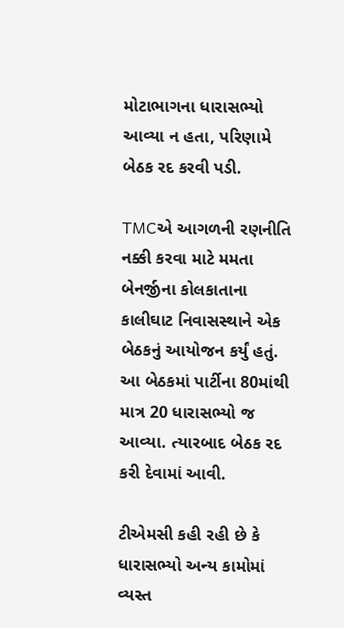મોટાભાગના ધારાસભ્યો આવ્યા ન હતા, પરિણામે બેઠક રદ કરવી પડી.

TMCએ આગળની રણનીતિ નક્કી કરવા માટે મમતા બેનર્જીના કોલકાતાના કાલીઘાટ નિવાસસ્થાને એક બેઠકનું આયોજન કર્યું હતું. આ બેઠકમાં પાર્ટીના 80માંથી માત્ર 20 ધારાસભ્યો જ આવ્યા. ત્યારબાદ બેઠક રદ કરી દેવામાં આવી.

ટીએમસી કહી રહી છે કે ધારાસભ્યો અન્ય કામોમાં વ્યસ્ત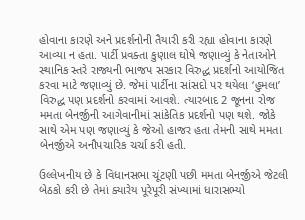હોવાના કારણે અને પ્રદર્શનોની તૈયારી કરી રહ્યા હોવાના કારણે આવ્યા ન હતા. પાર્ટી પ્રવક્તા કુણાલ ઘોષે જણાવ્યું કે નેતાઓને સ્થાનિક સ્તરે રાજ્યની ભાજપ સરકાર વિરુદ્ધ પ્રદર્શનો આયોજિત કરવા માટે જણાવ્યું છે. જેમાં પાર્ટીના સાંસદો પર થયેલા ‘હુમલા’ વિરુદ્ધ પણ પ્રદર્શનો કરવામાં આવશે. ત્યારબાદ 2 જૂનના રોજ મમતા બેનર્જીની આગેવાનીમાં સાંકેતિક પ્રદર્શનો પણ થશે. જોકે સાથે એમ પણ જણાવ્યું કે જેઓ હાજર હતા તેમની સાથે મમતા બેનર્જીએ અનૌપચારિક ચર્ચા કરી હતી.

ઉલ્લેખનીય છે કે વિધાનસભા ચૂંટણી પછી મમતા બેનર્જીએ જેટલી બેઠકો કરી છે તેમાં ક્યારેય પૂરેપૂરી સંખ્યામાં ધારાસભ્યો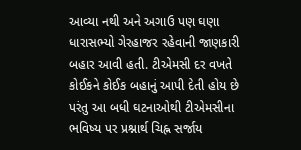આવ્યા નથી અને અગાઉ પણ ઘણા ધારાસભ્યો ગેરહાજર રહેવાની જાણકારી બહાર આવી હતી. ટીએમસી દર વખતે કોઈકને કોઈક બહાનું આપી દેતી હોય છે પરંતુ આ બધી ઘટનાઓથી ટીએમસીના ભવિષ્ય પર પ્રશ્નાર્થ ચિહ્ન સર્જાય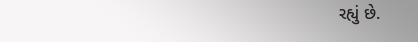રહ્યું છે.